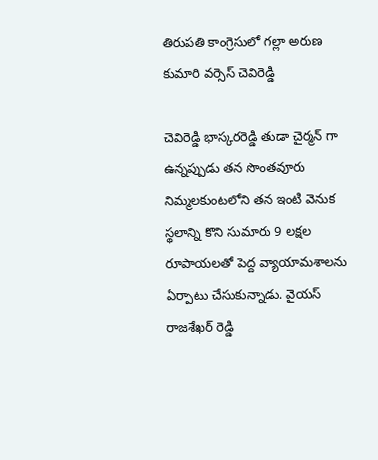తిరుపతి కాంగ్రెసులో గల్లా అరుణ కుమారి వర్సెస్ చెవిరెడ్డి

చెవిరెడ్డి భాస్కరరెడ్డి తుడా చైర్మన్ గా ఉన్నప్పుడు తన సొంతవూరు నిమ్మలకుంటలోని తన ఇంటి వెనుక స్థలాన్ని కొని సుమారు 9 లక్షల రూపాయలతో పెద్ద వ్యాయామశాలను ఏర్పాటు చేసుకున్నాడు. వైయస్ రాజశేఖర్ రెడ్డి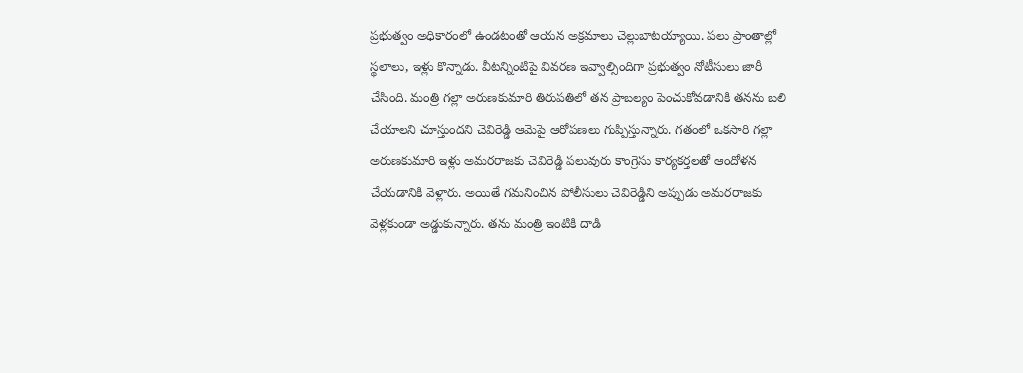ప్రభుత్వం అధికారంలో ఉండటంతో ఆయన అక్రమాలు చెల్లుబాటయ్యాయి. పలు ప్రాంతాల్లో స్థలాలు, ఇళ్లు కొన్నాడు. వీటన్నింటిపై వివరణ ఇవ్వాల్సిందిగా ప్రభుత్వం నోటీసులు జారీ చేసింది. మంత్రి గల్లా అరుణకుమారి తిరుపతిలో తన ప్రాబల్యం పెంచుకోవడానికి తనను బలి చేయాలని చూస్తుందని చెవిరెడ్డి ఆమెపై ఆరోపణలు గుప్పిస్తున్నారు. గతంలో ఒకసారి గల్లా అరుణకుమారి ఇళ్లు అమరరాజకు చెవిరెడ్డి పలువురు కాంగ్రెసు కార్యకర్తలతో ఆందోళన చేయడానికి వెళ్లారు. అయితే గమనించిన పోలీసులు చెవిరెడ్డిని అప్పుడు అమరరాజకు వెళ్లకుండా అడ్డుకున్నారు. తను మంత్రి ఇంటికి దాడి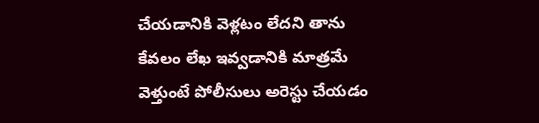చేయడానికి వెళ్లటం లేదని తాను కేవలం లేఖ ఇవ్వడానికి మాత్రమే వెళ్తుంటే పోలీసులు అరెస్టు చేయడం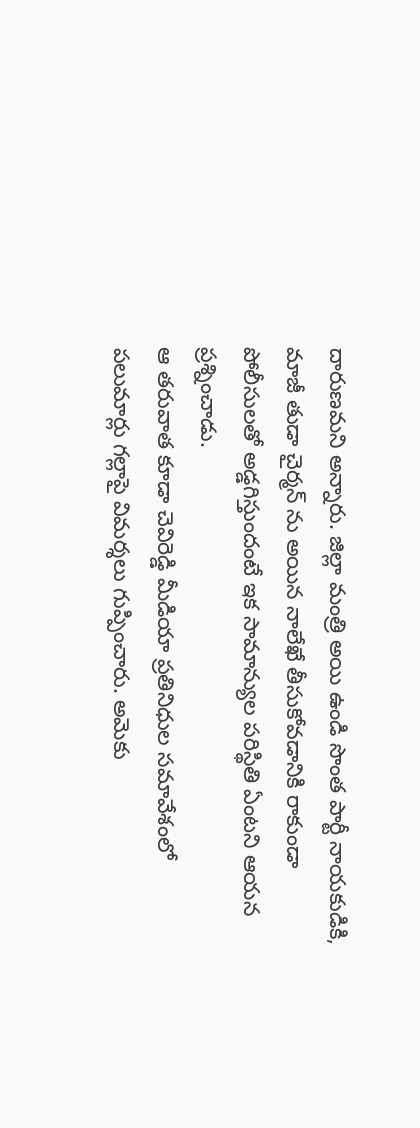దారుణమని అన్నారు. జిల్లా మంత్రి అయి ఉండి సొంత పార్టీ నాయకుడికి, మాజీ తుడా చైర్మన్ ను అయిన నాలేఖే తీసుకోవడానికి రాకుండా పోలీసులతో అడ్డగిస్తుందంటే ఇక సామాన్యుల పరిస్థితి ఏంటని ఆయన ప్రశ్నించాడు.
ఆ తరువాత కూడా చెవిరెడ్డి మీడియా ప్రతినిధుల సమావేశంలో పలుమార్లు గల్లాపై విమర్శలు గుప్పించారు. అమెకు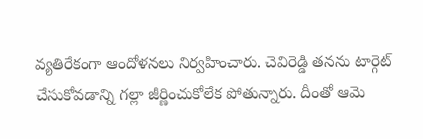వ్యతిరేకంగా ఆందోళనలు నిర్వహించారు. చెవిరెడ్డి తనను టార్గెట్ చేసుకోవడాన్ని గల్లా జీర్ణించుకోలేక పోతున్నారు. దీంతో ఆమె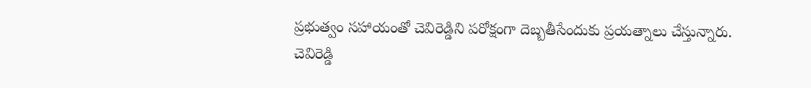ప్రభుత్వం సహాయంతో చెవిరెడ్డిని పరోక్షంగా దెబ్బతీసేందుకు ప్రయత్నాలు చేస్తున్నారు. చెవిరెడ్డి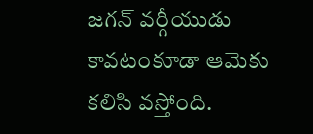జగన్ వర్గీయుడు కావటంకూడా ఆమెకు కలిసి వస్తోంది.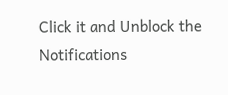Click it and Unblock the Notifications